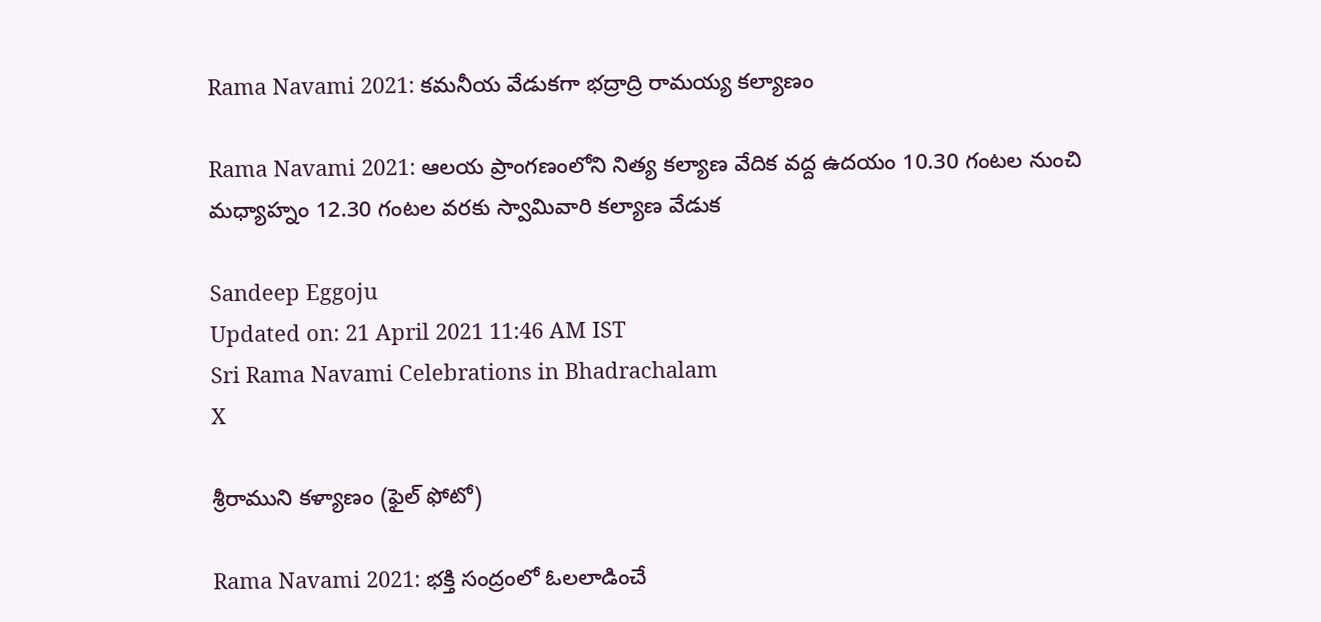Rama Navami 2021: కమనీయ వేడుకగా భద్రాద్రి రామయ్య కల్యాణం

Rama Navami 2021: ఆలయ ప్రాంగణంలోని నిత్య కల్యాణ వేదిక వద్ద ఉదయం 10.30 గంటల నుంచి మధ్యాహ్నం 12.30 గంటల వరకు స్వామివారి కల్యాణ వేడుక

Sandeep Eggoju
Updated on: 21 April 2021 11:46 AM IST
Sri Rama Navami Celebrations in Bhadrachalam
X

శ్రీరాముని కళ్యాణం (ఫైల్ ఫోటో)

Rama Navami 2021: భక్తి సంద్రంలో ఓలలాడించే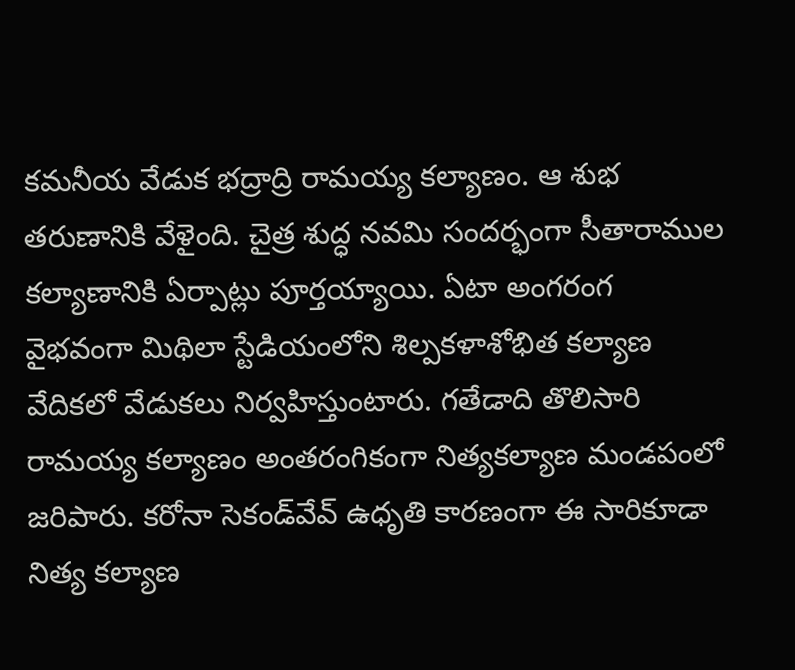కమనీయ వేడుక భద్రాద్రి రామయ్య కల్యాణం. ఆ శుభ తరుణానికి వేళైంది. చైత్ర శుద్ధ నవమి సందర్భంగా సీతారాముల కల్యాణానికి ఏర్పాట్లు పూర్తయ్యాయి. ఏటా అంగరంగ వైభవంగా మిథిలా స్టేడియంలోని శిల్పకళాశోభిత కల్యాణ వేదికలో వేడుకలు నిర్వహిస్తుంటారు. గతేడాది తొలిసారి రామయ్య కల్యాణం అంతరంగికంగా నిత్యకల్యాణ మండపంలో జరిపారు. కరోనా సెకండ్‌వేవ్‌ ఉధృతి కారణంగా ఈ సారికూడా నిత్య కల్యాణ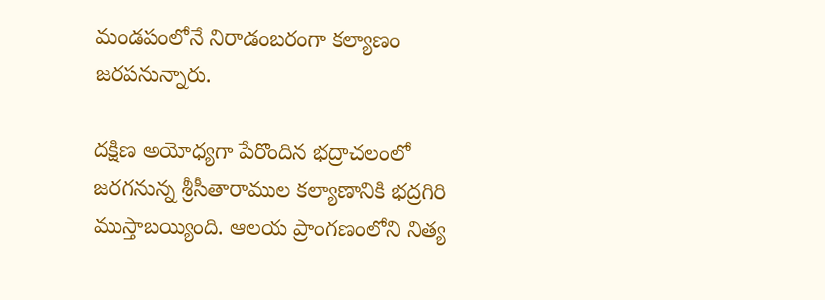మండపంలోనే నిరాడంబరంగా కల్యాణం జరపనున్నారు.

దక్షిణ అయోధ్యగా పేరొందిన భద్రాచలంలో జరగనున్న శ్రీసీతారాముల కల్యాణానికి భద్రగిరి ముస్తాబయ్యింది. ఆలయ ప్రాంగణంలోని నిత్య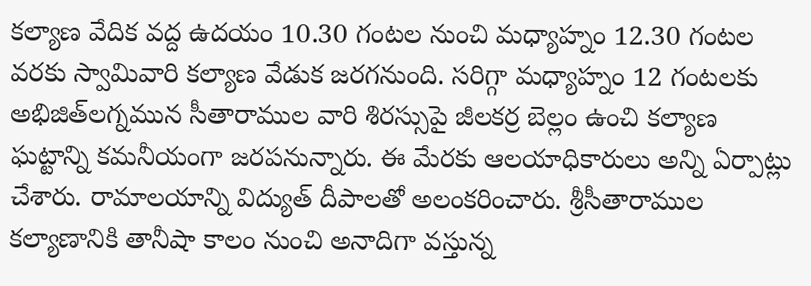కల్యాణ వేదిక వద్ద ఉదయం 10.30 గంటల నుంచి మధ్యాహ్నం 12.30 గంటల వరకు స్వామివారి కల్యాణ వేడుక జరగనుంది. సరిగ్గా మధ్యాహ్నం 12 గంటలకు అభిజిత్‌లగ్నమున సీతారాముల వారి శిరస్సుపై జీలకర్ర బెల్లం ఉంచి కల్యాణ ఘట్టాన్ని కమనీయంగా జరపనున్నారు. ఈ మేరకు ఆలయాధికారులు అన్ని ఏర్పాట్లు చేశారు. రామాలయాన్ని విద్యుత్ దీపాలతో అలంకరించారు. శ్రీసీతారాముల కల్యాణానికి తానీషా కాలం నుంచి అనాదిగా వస్తున్న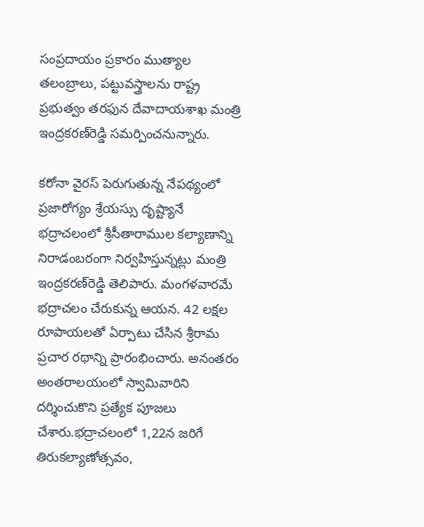సంప్రదాయం ప్రకారం ముత్యాల తలంబ్రాలు, పట్టువస్త్రాలను రాష్ట్ర ప్రభుత్వం తరఫున దేవాదాయశాఖ మంత్రి ఇంద్రకరణ్‌రెడ్డి సమర్పించనున్నారు.

కరోనా వైరస్‌ పెరుగుతున్న నేపథ్యంలో ప్రజారోగ్యం శ్రేయస్సు దృష్ట్యానే భద్రాచలంలో శ్రీసీతారాముల కల్యాణాన్ని నిరాడంబరంగా నిర్వహిస్తున్నట్లు మంత్రి ఇంద్రకరణ్‌రెడ్డి తెలిపారు. మంగళవారమే భద్రాచలం చేరుకున్న ఆయన. 42 లక్షల రూపాయలతో ఏర్పాటు చేసిన శ్రీరామ ప్రచార రథాన్ని ప్రారంభించారు. అనంతరం అంతరాలయంలో స్వామివారిని దర్శించుకొని ప్రత్యేక పూజలు చేశారు.భద్రాచలంలో 1,22న జరిగే తిరుకల్యాణోత్సవం,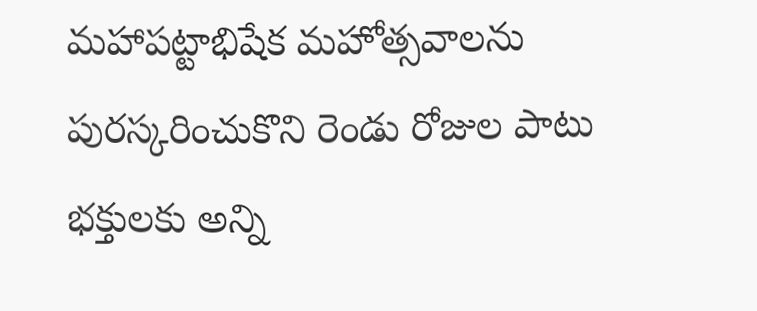మహాపట్టాభిషేక మహోత్సవాలను పురస్కరించుకొని రెండు రోజుల పాటు భక్తులకు అన్ని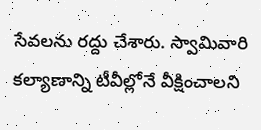సేవలను రద్దు చేశారు. స్వామివారి కల్యాణాన్ని టీవీల్లోనే వీక్షించాలని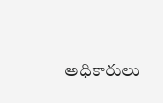అధికారులు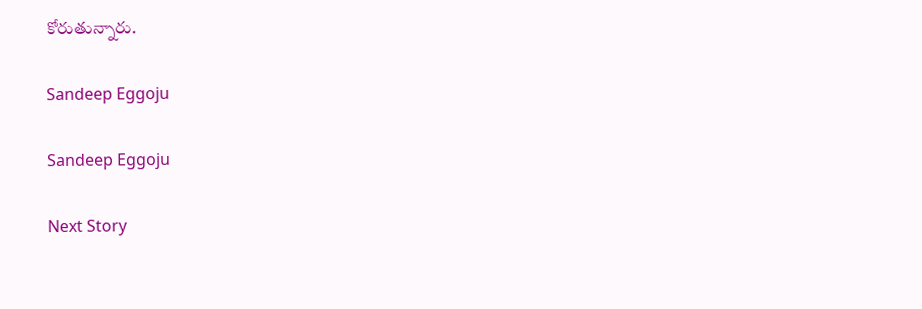కోరుతున్నారు.

Sandeep Eggoju

Sandeep Eggoju

Next Story